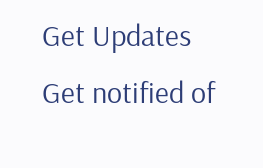Get Updates
Get notified of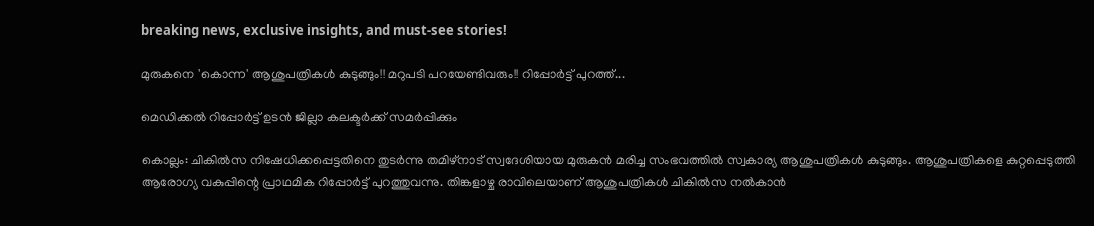breaking news, exclusive insights, and must-see stories!

മുരുകനെ 'കൊന്ന' ആശുപത്രികള്‍ കുടുങ്ങും!! മറുപടി പറയേണ്ടിവരും!! റിപ്പോര്‍ട്ട് പുറത്ത്...

മെഡിക്കല്‍ റിപ്പോര്‍ട്ട് ഉടന്‍ ജില്ലാ കലക്ടര്‍ക്ക് സമര്‍പ്പിക്കും

കൊല്ലം: ചികില്‍സ നിഷേധിക്കപ്പെട്ടതിനെ തുടര്‍ന്നു തമിഴ്‌നാട് സ്വദേശിയായ മുരുകന്‍ മരിച്ച സംഭവത്തില്‍ സ്വകാര്യ ആശുപത്രികള്‍ കുടുങ്ങും. ആശുപത്രികളെ കുറ്റപ്പെടുത്തി ആരോഗ്യ വകുപ്പിന്റെ പ്രാഥമിക റിപ്പോര്‍ട്ട് പുറത്തുവന്നു. തിങ്കളാഴ്ച രാവിലെയാണ് ആശുപത്രികള്‍ ചികില്‍സ നല്‍കാന്‍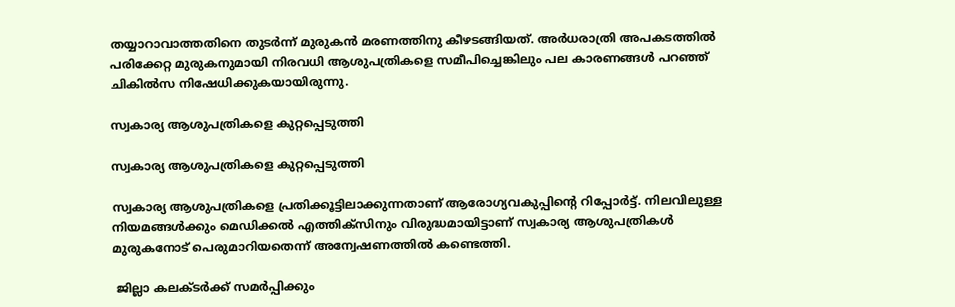തയ്യാറാവാത്തതിനെ തുടര്‍ന്ന് മുരുകന്‍ മരണത്തിനു കീഴടങ്ങിയത്. അര്‍ധരാത്രി അപകടത്തില്‍ പരിക്കേറ്റ മുരുകനുമായി നിരവധി ആശുപത്രികളെ സമീപിച്ചെങ്കിലും പല കാരണങ്ങള്‍ പറഞ്ഞ് ചികില്‍സ നിഷേധിക്കുകയായിരുന്നു.

സ്വകാര്യ ആശുപത്രികളെ കുറ്റപ്പെടുത്തി

സ്വകാര്യ ആശുപത്രികളെ കുറ്റപ്പെടുത്തി

സ്വകാര്യ ആശുപത്രികളെ പ്രതിക്കൂട്ടിലാക്കുന്നതാണ് ആരോഗ്യവകുപ്പിന്റെ റിപ്പോര്‍ട്ട്. നിലവിലുള്ള നിയമങ്ങള്‍ക്കും മെഡിക്കല്‍ എത്തിക്‌സിനും വിരുദ്ധമായിട്ടാണ് സ്വകാര്യ ആശുപത്രികള്‍ മുരുകനോട് പെരുമാറിയതെന്ന് അന്വേഷണത്തില്‍ കണ്ടെത്തി.

 ജില്ലാ കലക്ടര്‍ക്ക് സമര്‍പ്പിക്കും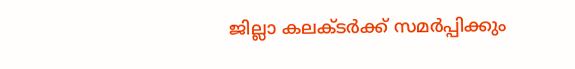ജില്ലാ കലക്ടര്‍ക്ക് സമര്‍പ്പിക്കും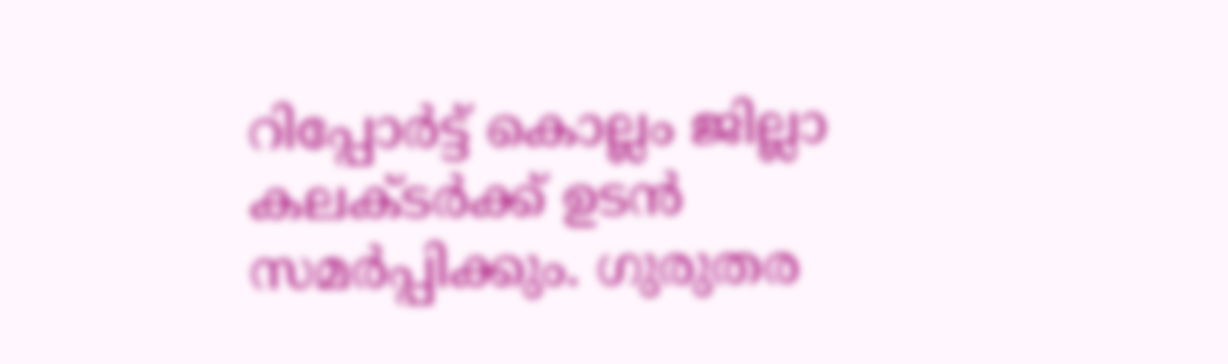റിപ്പോര്‍ട്ട് കൊല്ലം ജില്ലാ കലക്ടര്‍ക്ക് ഉടന്‍ സമര്‍പ്പിക്കും. ഗുരുതര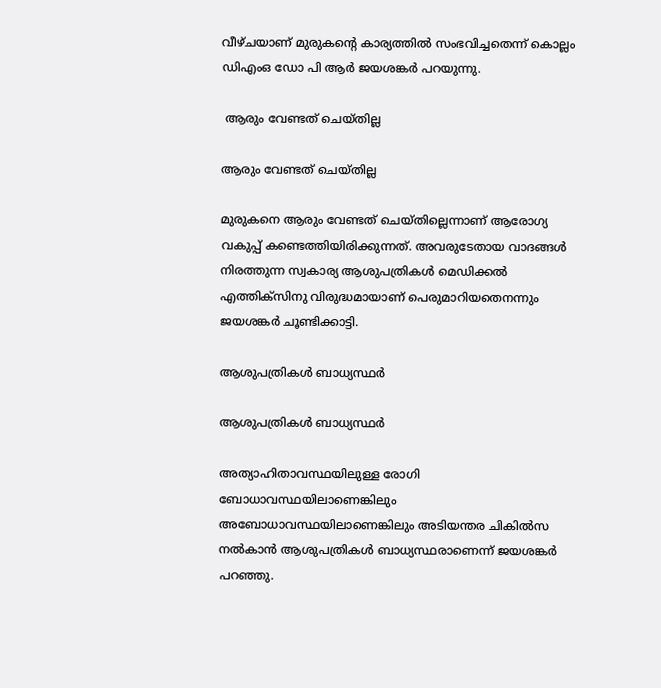വീഴ്ചയാണ് മുരുകന്റെ കാര്യത്തില്‍ സംഭവിച്ചതെന്ന് കൊല്ലം ഡിഎംഒ ഡോ പി ആര്‍ ജയശങ്കര്‍ പറയുന്നു.

 ആരും വേണ്ടത് ചെയ്തില്ല

ആരും വേണ്ടത് ചെയ്തില്ല

മുരുകനെ ആരും വേണ്ടത് ചെയ്തില്ലെന്നാണ് ആരോഗ്യ വകുപ്പ് കണ്ടെത്തിയിരിക്കുന്നത്. അവരുടേതായ വാദങ്ങള്‍ നിരത്തുന്ന സ്വകാര്യ ആശുപത്രികള്‍ മെഡിക്കല്‍ എത്തിക്‌സിനു വിരുദ്ധമായാണ് പെരുമാറിയതെനന്നും ജയശങ്കര്‍ ചൂണ്ടിക്കാട്ടി.

ആശുപത്രികള്‍ ബാധ്യസ്ഥര്‍

ആശുപത്രികള്‍ ബാധ്യസ്ഥര്‍

അത്യാഹിതാവസ്ഥയിലുള്ള രോഗി ബോധാവസ്ഥയിലാണെങ്കിലും അബോധാവസ്ഥയിലാണെങ്കിലും അടിയന്തര ചികില്‍സ നല്‍കാന്‍ ആശുപത്രികള്‍ ബാധ്യസ്ഥരാണെന്ന് ജയശങ്കര്‍ പറഞ്ഞു.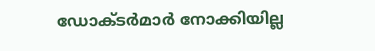ഡോക്ടര്‍മാര്‍ നോക്കിയില്ല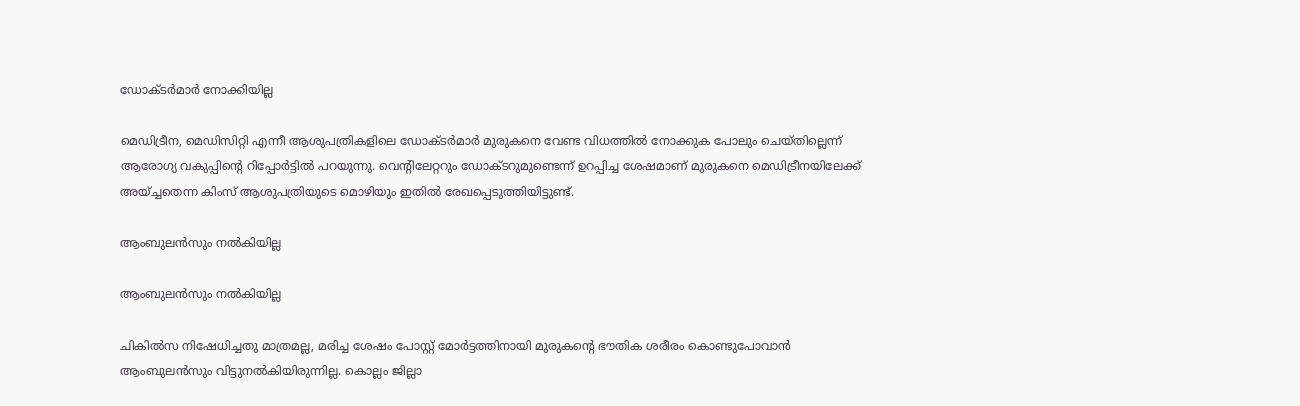ഡോക്ടര്‍മാര്‍ നോക്കിയില്ല

മെഡിട്രീന, മെഡിസിറ്റി എന്നീ ആശുപത്രികളിലെ ഡോക്ടര്‍മാര്‍ മുരുകനെ വേണ്ട വിധത്തില്‍ നോക്കുക പോലും ചെയ്തില്ലെന്ന് ആരോഗ്യ വകുപ്പിന്റെ റിപ്പോര്‍ട്ടില്‍ പറയുന്നു. വെന്റിലേറ്ററും ഡോക്ടറുമുണ്ടെന്ന് ഉറപ്പിച്ച ശേഷമാണ് മുരുകനെ മെഡിട്രീനയിലേക്ക് അയ്ച്ചതെന്ന കിംസ് ആശുപത്രിയുടെ മൊഴിയും ഇതില്‍ രേഖപ്പെടുത്തിയിട്ടുണ്ട്.

ആംബുലന്‍സും നല്‍കിയില്ല

ആംബുലന്‍സും നല്‍കിയില്ല

ചികില്‍സ നിഷേധിച്ചതു മാത്രമല്ല, മരിച്ച ശേഷം പോസ്റ്റ് മോര്‍ട്ടത്തിനായി മുരുകന്റെ ഭൗതിക ശരീരം കൊണ്ടുപോവാന്‍ ആംബുലന്‍സും വിട്ടുനല്‍കിയിരുന്നില്ല. കൊല്ലം ജില്ലാ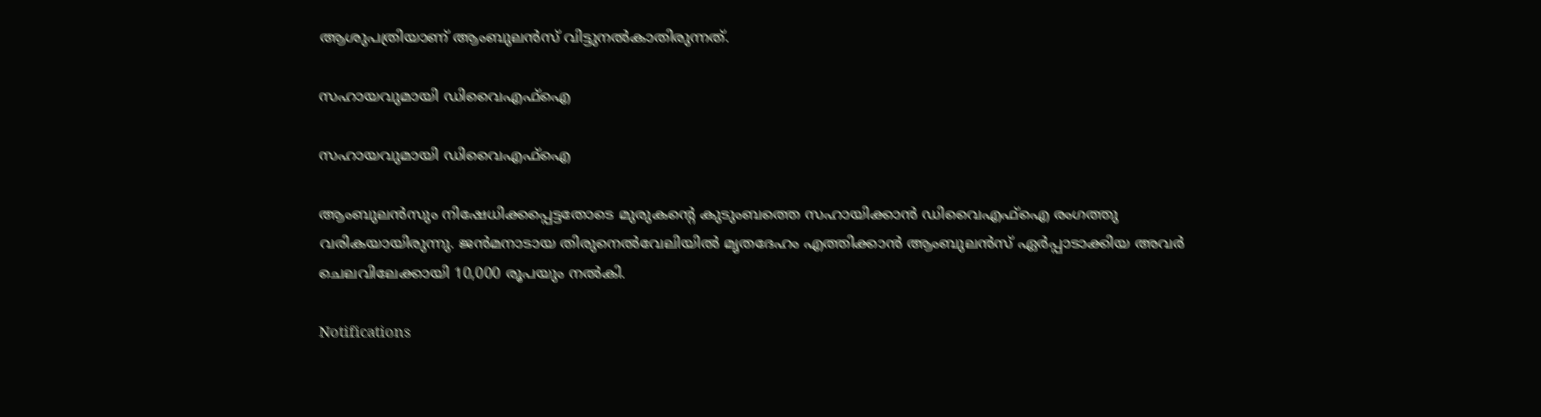ആശുപത്രിയാണ് ആംബുലന്‍സ് വിട്ടുനല്‍കാതിരുന്നത്.

സഹായവുമായി ഡിവൈഎഫ്‌ഐ

സഹായവുമായി ഡിവൈഎഫ്‌ഐ

ആംബുലന്‍സും നിഷേധിക്കപ്പെട്ടതോടെ മുരുകന്റെ കുടുംബത്തെ സഹായിക്കാന്‍ ഡിവൈഎഫ്‌ഐ രംഗത്തു വരികയായിരുന്നു. ജന്‍മനാടായ തിരുനെല്‍വേലിയില്‍ മൃതദേഹം എത്തിക്കാന്‍ ആംബുലന്‍സ് ഏര്‍പ്പാടാക്കിയ അവര്‍ ചെലവിലേക്കായി 10,000 രൂപയും നല്‍കി.

Notifications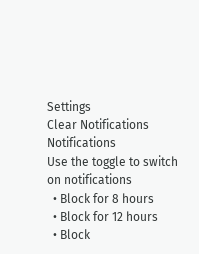Settings
Clear Notifications
Notifications
Use the toggle to switch on notifications
  • Block for 8 hours
  • Block for 12 hours
  • Block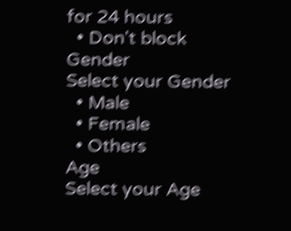for 24 hours
  • Don't block
Gender
Select your Gender
  • Male
  • Female
  • Others
Age
Select your Age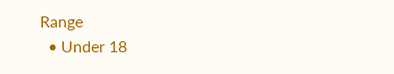Range
  • Under 18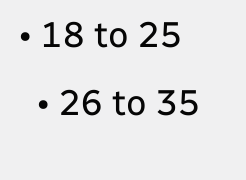• 18 to 25
  • 26 to 35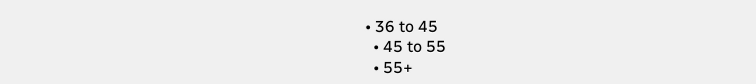• 36 to 45
  • 45 to 55
  • 55+